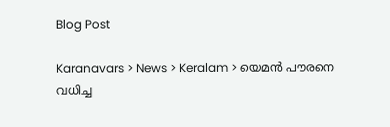Blog Post

Karanavars > News > Keralam > യെമന്‍ പൗരനെ വധിച്ച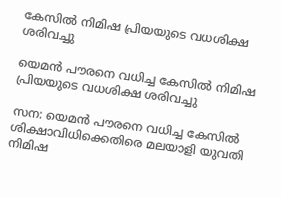കേസില്‍ നിമിഷ പ്രിയയുടെ വധശിക്ഷ ശരിവച്ചു

യെമന്‍ പൗരനെ വധിച്ച കേസില്‍ നിമിഷ പ്രിയയുടെ വധശിക്ഷ ശരിവച്ചു

സന: യെമന്‍ പൗരനെ വധിച്ച കേസില്‍ ശിക്ഷാവിധിക്കെതിരെ മലയാളി യുവതി നിമിഷ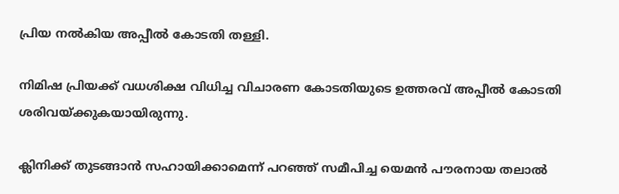പ്രിയ നല്‍കിയ അപ്പീല്‍ കോടതി തള്ളി.

നിമിഷ പ്രിയക്ക് വധശിക്ഷ വിധിച്ച വിചാരണ കോടതിയുടെ ഉത്തരവ് അപ്പീല്‍ കോടതി ശരിവയ്ക്കുകയായിരുന്നു.

ക്ലിനിക്ക് തുടങ്ങാന്‍ സഹായിക്കാമെന്ന് പറഞ്ഞ് സമീപിച്ച യെമന്‍ പൗരനായ തലാല്‍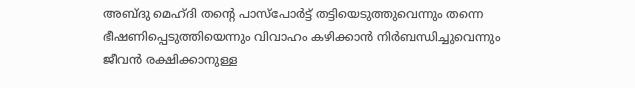അബ്ദു മെഹ്ദി തന്റെ പാസ്‌പോര്‍ട്ട് തട്ടിയെടുത്തുവെന്നും തന്നെ ഭീഷണിപ്പെടുത്തിയെന്നും വിവാഹം കഴിക്കാന്‍ നിര്‍ബന്ധിച്ചുവെന്നും ജീവന്‍ രക്ഷിക്കാനുള്ള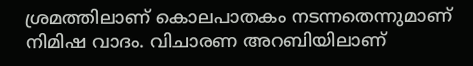ശ്രമത്തിലാണ് കൊലപാതകം നടന്നതെന്നുമാണ് നിമിഷ വാദം. വിചാരണ അറബിയിലാണ്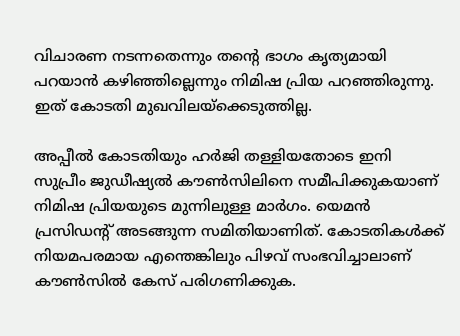വിചാരണ നടന്നതെന്നും തന്റെ ഭാഗം കൃത്യമായി പറയാന്‍ കഴിഞ്ഞില്ലെന്നും നിമിഷ പ്രിയ പറഞ്ഞിരുന്നു. ഇത് കോടതി മുഖവിലയ്‌ക്കെടുത്തില്ല.

അപ്പീല്‍ കോടതിയും ഹര്‍ജി തള്ളിയതോടെ ഇനി സുപ്രീം ജുഡീഷ്യല്‍ കൗണ്‍സിലിനെ സമീപിക്കുകയാണ് നിമിഷ പ്രിയയുടെ മുന്നിലുള്ള മാര്‍ഗം. യെമന്‍ പ്രസിഡന്റ് അടങ്ങുന്ന സമിതിയാണിത്. കോടതികള്‍ക്ക് നിയമപരമായ എന്തെങ്കിലും പിഴവ് സംഭവിച്ചാലാണ് കൗണ്‍സില്‍ കേസ് പരിഗണിക്കുക.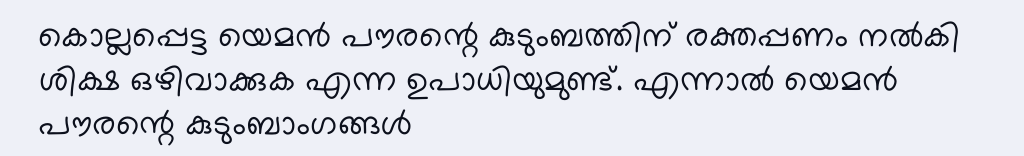കൊല്ലപ്പെട്ട യെമന്‍ പൗരന്റെ കുടുംബത്തിന് രക്തപ്പണം നല്‍കി ശിക്ഷ ഒഴിവാക്കുക എന്ന ഉപാധിയുമുണ്ട്. എന്നാല്‍ യെമന്‍ പൗരന്റെ കുടുംബാംഗങ്ങള്‍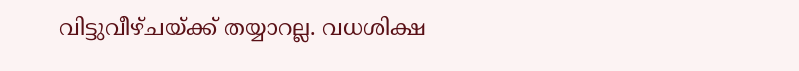വിട്ടുവീഴ്ചയ്ക്ക് തയ്യാറല്ല. വധശിക്ഷ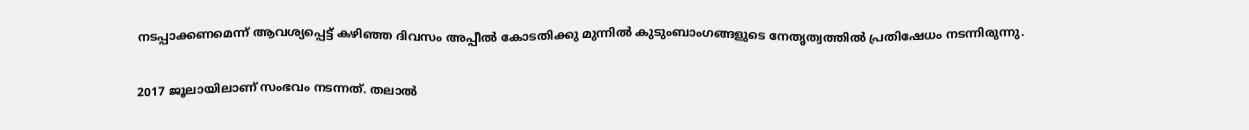നടപ്പാക്കണമെന്ന് ആവശ്യപ്പെട്ട് കഴിഞ്ഞ ദിവസം അപ്പീല്‍ കോടതിക്കു മുന്നില്‍ കുടുംബാംഗങ്ങളുടെ നേതൃത്വത്തില്‍ പ്രതിഷേധം നടന്നിരുന്നു.

2017 ജൂലായിലാണ് സംഭവം നടന്നത്. തലാല്‍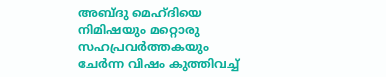അബ്ദു മെഹ്ദിയെ നിമിഷയും മറ്റൊരു സഹപ്രവര്‍ത്തകയും ചേര്‍ന്ന വിഷം കുത്തിവച്ച്‌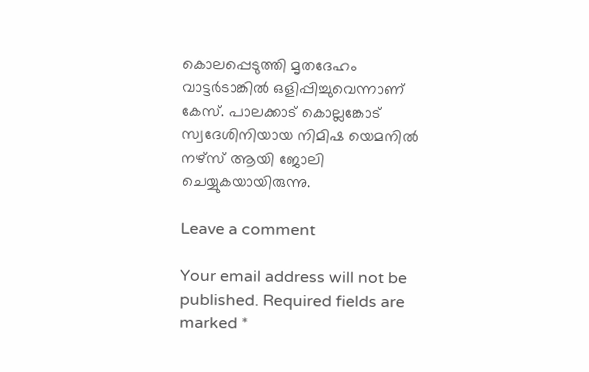കൊലപ്പെടുത്തി മൃതദേഹം വാട്ടര്‍ടാങ്കില്‍ ഒളിപ്പിച്ചുവെന്നാണ് കേസ്. പാലക്കാട് കൊല്ലങ്കോട് സ്വദേശിനിയായ നിമിഷ യെമനില്‍ നഴ്‌സ് ആയി ജോലി ചെയ്യുകയായിരുന്നു.

Leave a comment

Your email address will not be published. Required fields are marked *